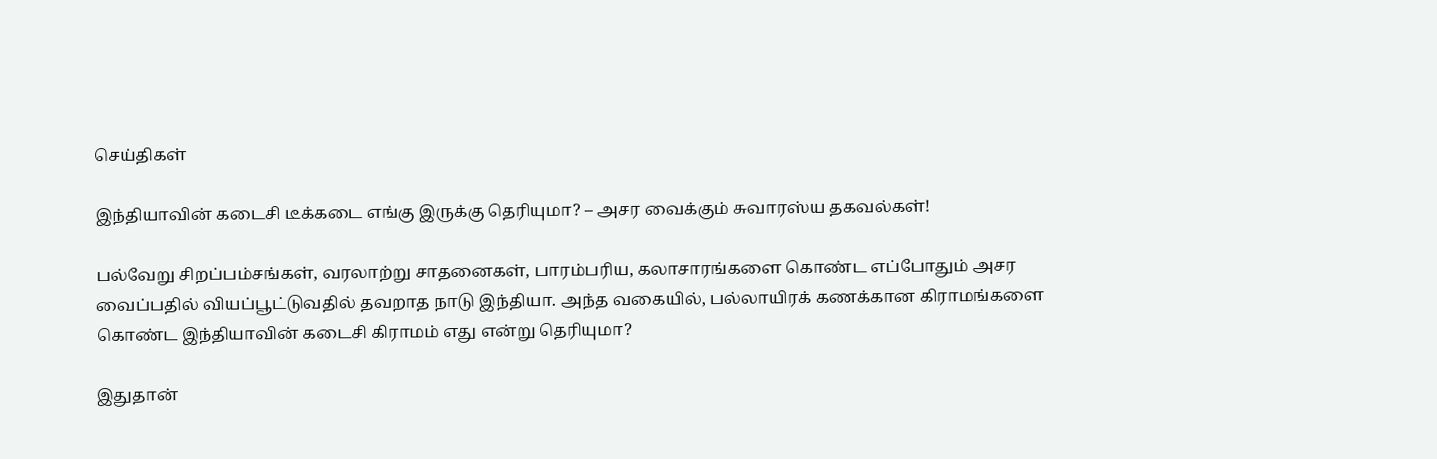செய்திகள்

இந்தியாவின் கடைசி டீக்கடை எங்கு இருக்கு தெரியுமா? – அசர வைக்கும் சுவாரஸ்ய தகவல்கள்!

பல்வேறு சிறப்பம்சங்கள், வரலாற்று சாதனைகள், பாரம்பரிய, கலாசாரங்களை கொண்ட எப்போதும் அசர வைப்பதில் வியப்பூட்டுவதில் தவறாத நாடு இந்தியா. அந்த வகையில், பல்லாயிரக் கணக்கான கிராமங்களை கொண்ட இந்தியாவின் கடைசி கிராமம் எது என்று தெரியுமா?

இதுதான்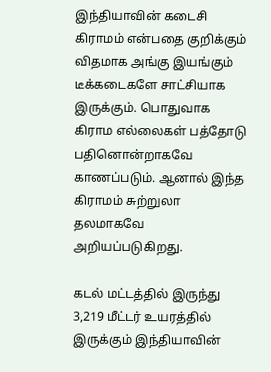இந்தியாவின் கடைசி கிராமம் என்பதை குறிக்கும் விதமாக அங்கு இயங்கும் டீக்கடைகளே சாட்சியாக இருக்கும். பொதுவாக கிராம எல்லைகள் பத்தோடு பதினொன்றாகவே காணப்படும். ஆனால் இந்த கிராமம் சுற்றுலா தலமாகவே அறியப்படுகிறது.

கடல் மட்டத்தில் இருந்து 3,219 மீட்டர் உயரத்தில் இருக்கும் இந்தியாவின்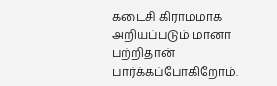கடைசி கிராமமாக அறியப்படும் மானா பற்றிதான் பார்க்கப்போகிறோம்.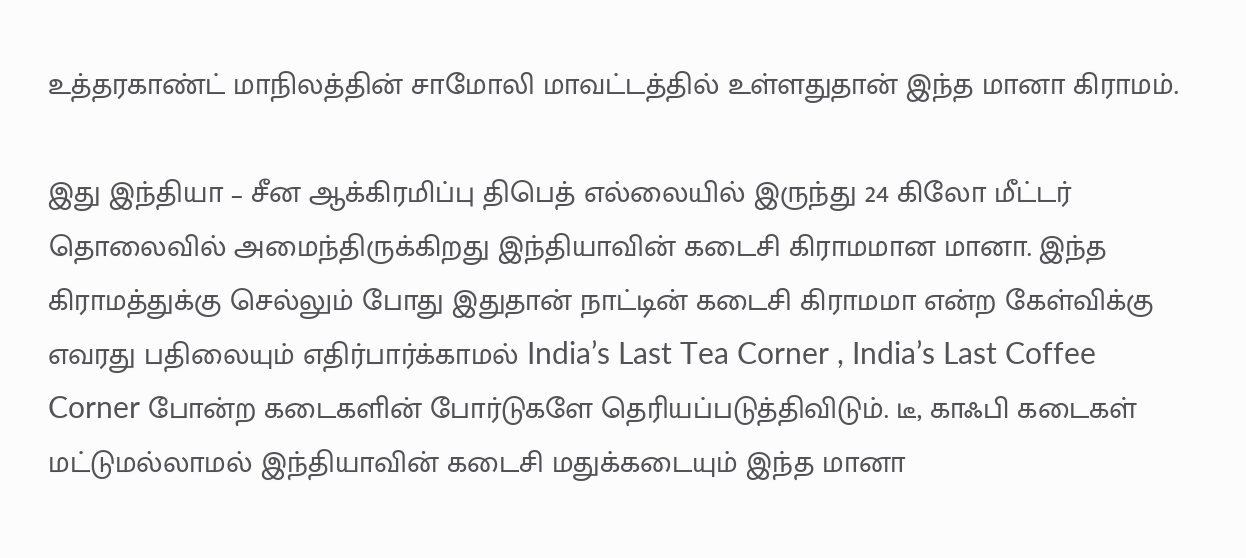உத்தரகாண்ட் மாநிலத்தின் சாமோலி மாவட்டத்தில் உள்ளதுதான் இந்த மானா கிராமம்.

இது இந்தியா – சீன ஆக்கிரமிப்பு திபெத் எல்லையில் இருந்து 24 கிலோ மீட்டர் தொலைவில் அமைந்திருக்கிறது இந்தியாவின் கடைசி கிராமமான மானா. இந்த கிராமத்துக்கு செல்லும் போது இதுதான் நாட்டின் கடைசி கிராமமா என்ற கேள்விக்கு எவரது பதிலையும் எதிர்பார்க்காமல் India’s Last Tea Corner , India’s Last Coffee Corner போன்ற கடைகளின் போர்டுகளே தெரியப்படுத்திவிடும். டீ, காஃபி கடைகள் மட்டுமல்லாமல் இந்தியாவின் கடைசி மதுக்கடையும் இந்த மானா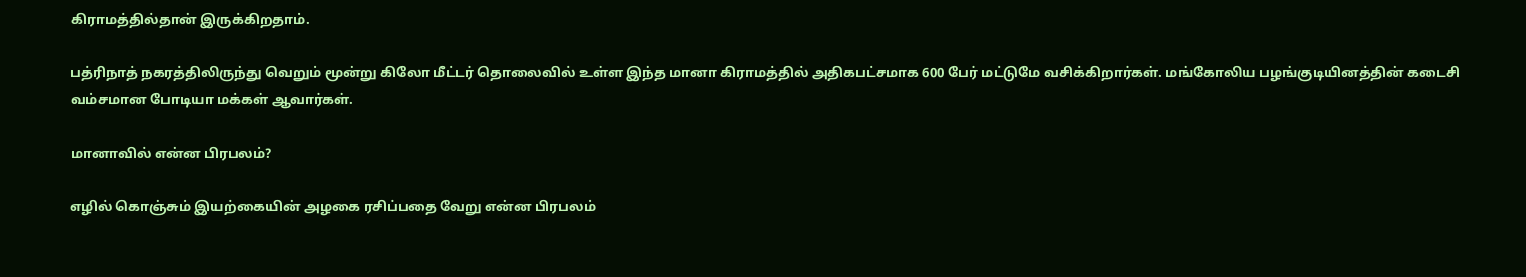கிராமத்தில்தான் இருக்கிறதாம்.

பத்ரிநாத் நகரத்திலிருந்து வெறும் மூன்று கிலோ மீட்டர் தொலைவில் உள்ள இந்த மானா கிராமத்தில் அதிகபட்சமாக 600 பேர் மட்டுமே வசிக்கிறார்கள். மங்கோலிய பழங்குடியினத்தின் கடைசி வம்சமான போடியா மக்கள் ஆவார்கள்.

மானாவில் என்ன பிரபலம்?

எழில் கொஞ்சும் இயற்கையின் அழகை ரசிப்பதை வேறு என்ன பிரபலம்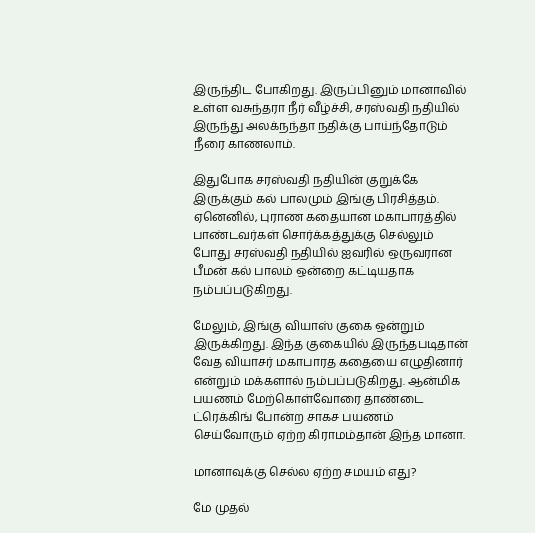இருந்திட போகிறது. இருப்பினும் மானாவில் உள்ள வசுந்தரா நீர் வீழ்ச்சி, சரஸ்வதி நதியில் இருந்து அலக்நந்தா நதிக்கு பாய்ந்தோடும் நீரை காணலாம்.

இதுபோக சரஸ்வதி நதியின் குறுக்கே இருக்கும் கல் பாலமும் இங்கு பிரசித்தம். ஏனெனில், புராண கதையான மகாபாரத்தில் பாண்டவர்கள் சொர்க்கத்துக்கு செல்லும் போது சரஸ்வதி நதியில் ஐவரில் ஒருவரான பீமன் கல் பாலம் ஒன்றை கட்டியதாக நம்பப்படுகிறது.

மேலும், இங்கு வியாஸ் குகை ஒன்றும் இருக்கிறது. இந்த குகையில் இருந்தபடிதான் வேத வியாசர் மகாபாரத கதையை எழுதினார் என்றும் மக்களால் நம்பப்படுகிறது. ஆன்மிக பயணம் மேற்கொள்வோரை தாண்டை ட்ரெக்கிங் போன்ற சாகச பயணம் செய்வோரும் ஏற்ற கிராமம்தான் இந்த மானா.

மானாவுக்கு செல்ல ஏற்ற சமயம் எது?

மே முதல்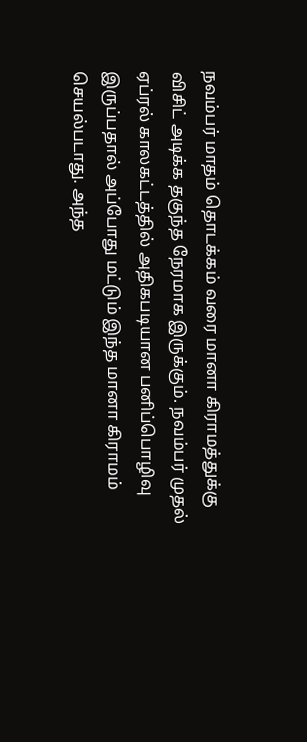நவம்பர் மாதம் தொடக்கம் வரை மானா கிராமத்துக்கு விசிட் அடிக்க தகுந்த நேரமாக இருக்கும். நவம்பர் முதல் ஏப்ரல் காலகட்டத்தில் அதிகபடியான பனிப்பொழிவு இருப்பதால் அப்போது மட்டும் இந்த மானா கிராமம் செயல்படாது. அந்த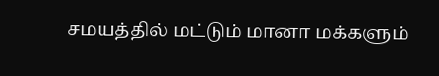சமயத்தில் மட்டும் மானா மக்களும்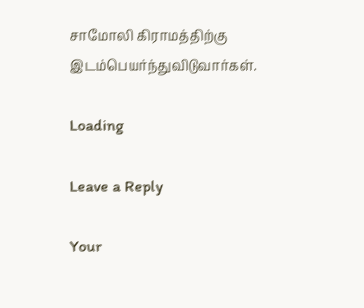சாமோலி கிராமத்திற்கு இடம்பெயர்ந்துவிடுவார்கள்.

Loading

Leave a Reply

Your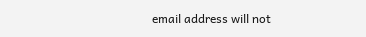email address will not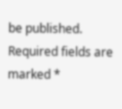be published. Required fields are marked *